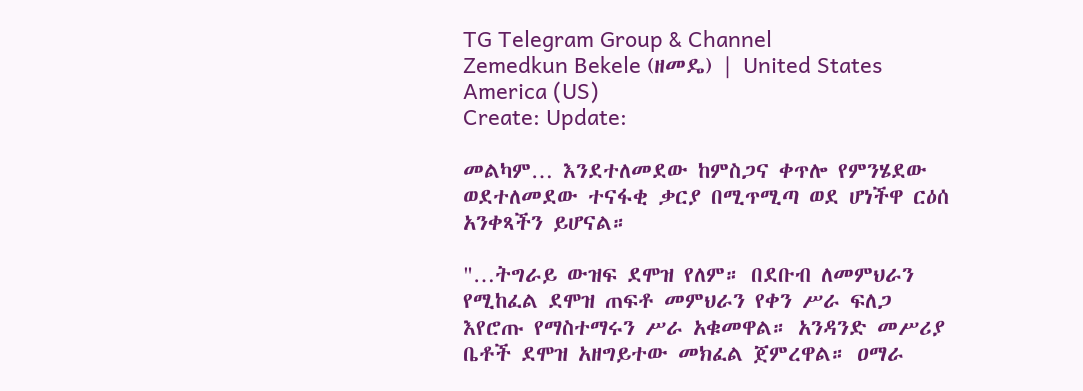TG Telegram Group & Channel
Zemedkun Bekele (ዘመዴ) | United States America (US)
Create: Update:

መልካም… እንደተለመደው ከምስጋና ቀጥሎ የምንሄደው ወደተለመደው ተናፋቂ ቃርያ በሚጥሚጣ ወደ ሆነችዋ ርዕሰ አንቀጻችን ይሆናል።

"…ትግራይ ውዝፍ ደሞዝ የለም። በደቡብ ለመምህራን የሚከፈል ደሞዝ ጠፍቶ መምህራን የቀን ሥራ ፍለጋ እየሮጡ የማስተማሩን ሥራ አቁመዋል። አንዳንድ መሥሪያ ቤቶች ደሞዝ አዘግይተው መክፈል ጀምረዋል። ዐማራ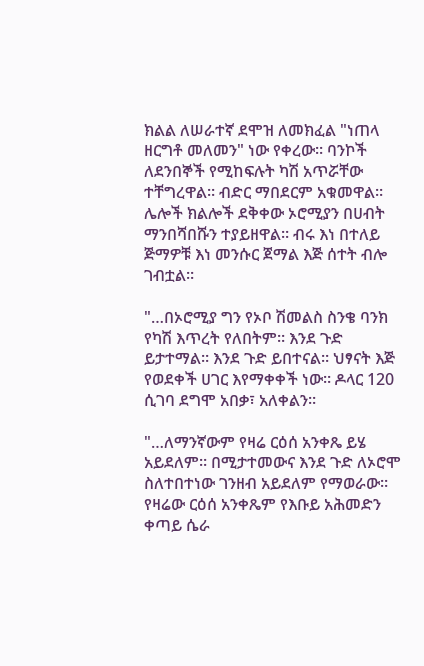ክልል ለሠራተኛ ደሞዝ ለመክፈል "ነጠላ ዘርግቶ መለመን" ነው የቀረው። ባንኮች ለደንበኞች የሚከፍሉት ካሽ አጥሯቸው ተቸግረዋል። ብድር ማበደርም አቁመዋል። ሌሎች ክልሎች ደቅቀው ኦሮሚያን በሀብት ማንበሻበሹን ተያይዘዋል። ብሩ እነ በተለይ ጅማዎቹ እነ መንሱር ጀማል እጅ ሰተት ብሎ ገብቷል።

"…በኦሮሚያ ግን የኦቦ ሽመልስ ስንቄ ባንክ የካሽ እጥረት የለበትም። እንደ ጉድ ይታተማል። እንደ ጉድ ይበተናል። ህፃናት እጅ የወደቀች ሀገር እየማቀቀች ነው። ዶላር 120 ሲገባ ደግሞ አበቃ፣ አለቀልን።

"…ለማንኛውም የዛሬ ርዕሰ አንቀጼ ይሄ አይደለም። በሚታተመውና እንደ ጉድ ለኦሮሞ ስለተበተነው ገንዘብ አይደለም የማወራው። የዛሬው ርዕሰ አንቀጼም የእቡይ አሕመድን ቀጣይ ሴራ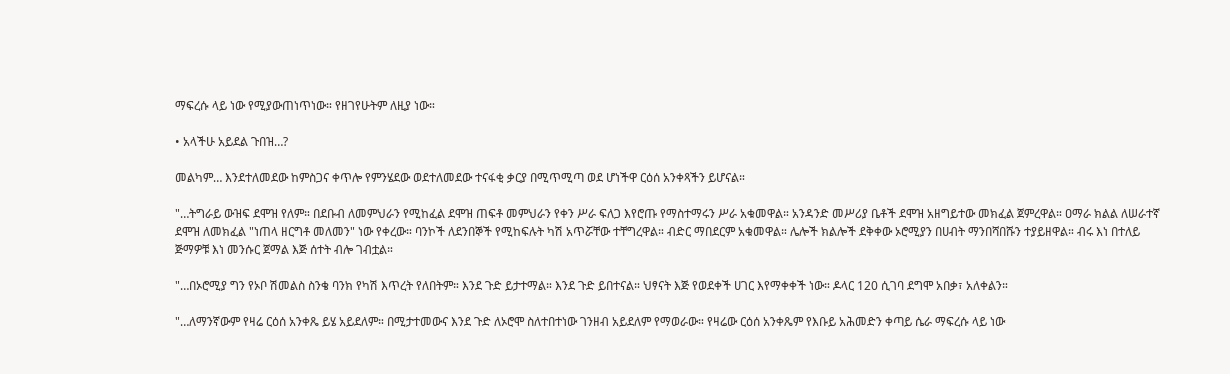ማፍረሱ ላይ ነው የሚያውጠነጥነው። የዘገየሁትም ለዚያ ነው።

• አላችሁ አይደል ጉበዝ…?

መልካም… እንደተለመደው ከምስጋና ቀጥሎ የምንሄደው ወደተለመደው ተናፋቂ ቃርያ በሚጥሚጣ ወደ ሆነችዋ ርዕሰ አንቀጻችን ይሆናል።

"…ትግራይ ውዝፍ ደሞዝ የለም። በደቡብ ለመምህራን የሚከፈል ደሞዝ ጠፍቶ መምህራን የቀን ሥራ ፍለጋ እየሮጡ የማስተማሩን ሥራ አቁመዋል። አንዳንድ መሥሪያ ቤቶች ደሞዝ አዘግይተው መክፈል ጀምረዋል። ዐማራ ክልል ለሠራተኛ ደሞዝ ለመክፈል "ነጠላ ዘርግቶ መለመን" ነው የቀረው። ባንኮች ለደንበኞች የሚከፍሉት ካሽ አጥሯቸው ተቸግረዋል። ብድር ማበደርም አቁመዋል። ሌሎች ክልሎች ደቅቀው ኦሮሚያን በሀብት ማንበሻበሹን ተያይዘዋል። ብሩ እነ በተለይ ጅማዎቹ እነ መንሱር ጀማል እጅ ሰተት ብሎ ገብቷል።

"…በኦሮሚያ ግን የኦቦ ሽመልስ ስንቄ ባንክ የካሽ እጥረት የለበትም። እንደ ጉድ ይታተማል። እንደ ጉድ ይበተናል። ህፃናት እጅ የወደቀች ሀገር እየማቀቀች ነው። ዶላር 120 ሲገባ ደግሞ አበቃ፣ አለቀልን።

"…ለማንኛውም የዛሬ ርዕሰ አንቀጼ ይሄ አይደለም። በሚታተመውና እንደ ጉድ ለኦሮሞ ስለተበተነው ገንዘብ አይደለም የማወራው። የዛሬው ርዕሰ አንቀጼም የእቡይ አሕመድን ቀጣይ ሴራ ማፍረሱ ላይ ነው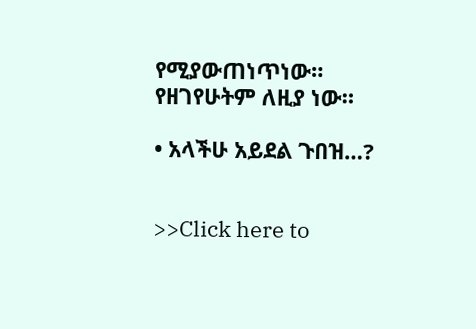የሚያውጠነጥነው። የዘገየሁትም ለዚያ ነው።

• አላችሁ አይደል ጉበዝ…?


>>Click here to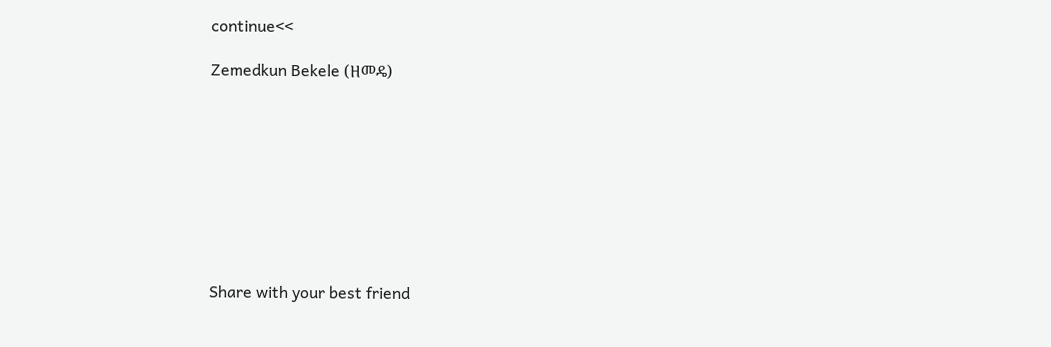continue<<

Zemedkun Bekele (ዘመዴ)









Share with your best friend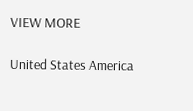VIEW MORE

United States America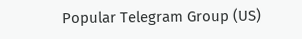Popular Telegram Group (US)